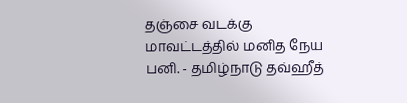தஞ்சை வடக்கு மாவட்டத்தில் மனித நேய பனி. - தமிழ்நாடு தவ்ஹீத்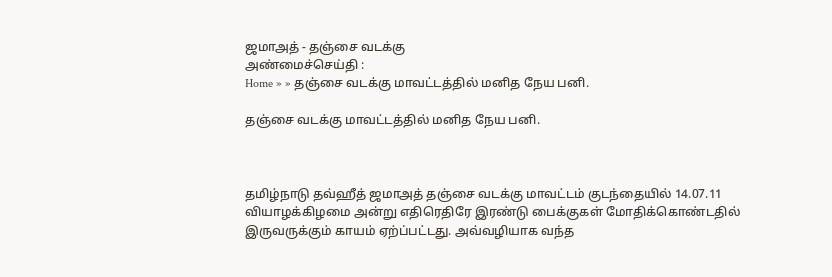ஜமாஅத் - தஞ்சை வடக்கு
அண்மைச்செய்தி :
Home » » தஞ்சை வடக்கு மாவட்டத்தில் மனித நேய பனி.

தஞ்சை வடக்கு மாவட்டத்தில் மனித நேய பனி.



தமிழ்நாடு தவ்ஹீத் ஜமாஅத் தஞ்சை வடக்கு மாவட்டம் குடந்தையில் 14.07.11 வியாழக்கிழமை அன்று எதிரெதிரே இரண்டு பைக்குகள் மோதிக்கொண்டதில் இருவருக்கும் காயம் ஏற்ப்பட்டது. அவ்வழியாக வந்த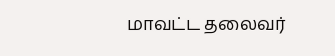மாவட்ட தலைவர்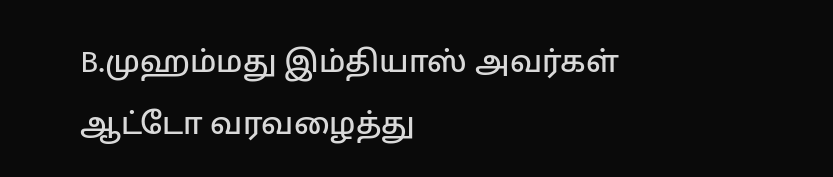B.முஹம்மது இம்தியாஸ் அவர்கள் ஆட்டோ வரவழைத்து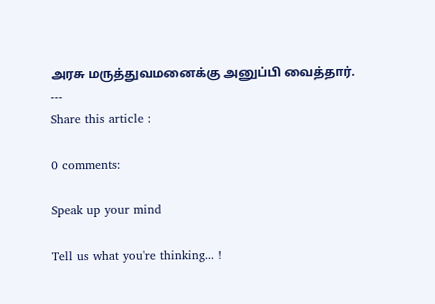அரசு மருத்துவமனைக்கு அனுப்பி வைத்தார்.
---
Share this article :

0 comments:

Speak up your mind

Tell us what you're thinking... !